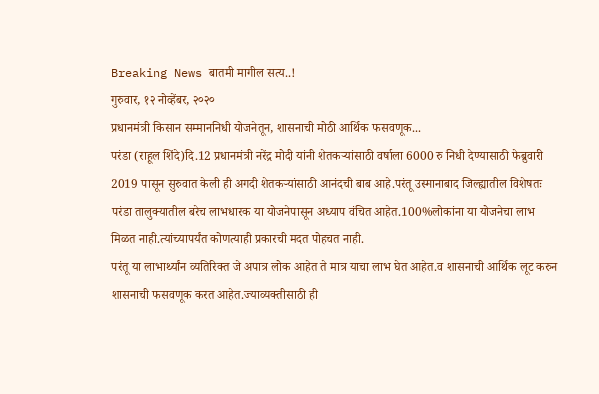Breaking News बातमी मागील सत्य..!
गुरुवार, १२ नोव्हेंबर, २०२०
प्रधानमंत्री किसान सम्माननिधी योजनेतून, शासनाची मोठी आर्थिक फसवणूक...
परंडा (राहूल शिंदे)दि.12 प्रधानमंत्री नरेंद्र मोदी यांनी शेतकऱ्यांसाठी वर्षाला 6000 रु निधी देण्यासाठी फेब्रुवारी 2019 पासून सुरुवात केली ही अगदी शेतकऱ्यांसाठी आनंदची बाब आहे.परंतू उस्मानाबाद जिल्ह्यातील विशेषतः परंडा तालुक्यातील बरेच लाभधारक या योजनेपासून अध्याप वंचित आहेत.100%लोकांना या योजनेचा लाभ मिळत नाही.त्यांच्यापर्यंत कोणत्याही प्रकारची मदत पोहचत नाही.
परंतू या लाभार्थ्यांन व्यतिरिक्त जे अपात्र लोक आहेत ते मात्र याचा लाभ घेत आहेत.व शासनाची आर्थिक लूट करुन शासनाची फसवणूक करत आहेत.ज्याव्यक्तीसाठी ही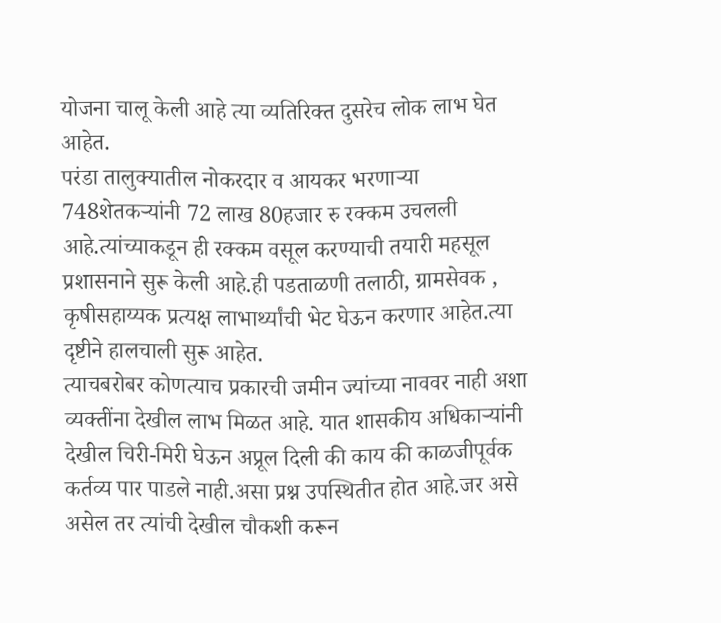योजना चालू केली आहे त्या व्यतिरिक्त दुसरेच लोक लाभ घेत आहेत.
परंडा तालुक्यातील नोकरदार व आयकर भरणाऱ्या 748शेतकऱ्यांनी 72 लाख 80हजार रु रक्कम उचलली आहे.त्यांच्याकडून ही रक्कम वसूल करण्याची तयारी महसूल प्रशासनाने सुरू केली आहे.ही पडताळणी तलाठी, ग्रामसेवक , कृषीसहाय्यक प्रत्यक्ष लाभार्थ्यांची भेट घेऊन करणार आहेत.त्या दृष्टीने हालचाली सुरू आहेत.
त्याचबरोबर कोणत्याच प्रकारची जमीन ज्यांच्या नाववर नाही अशा व्यक्तींना देखील लाभ मिळत आहे. यात शासकीय अधिकाऱ्यांनी देखील चिरी-मिरी घेऊन अप्रूल दिली की काय की काळजीपूर्वक कर्तव्य पार पाडले नाही.असा प्रश्न उपस्थितीत होत आहे.जर असे असेल तर त्यांची देखील चौकशी करून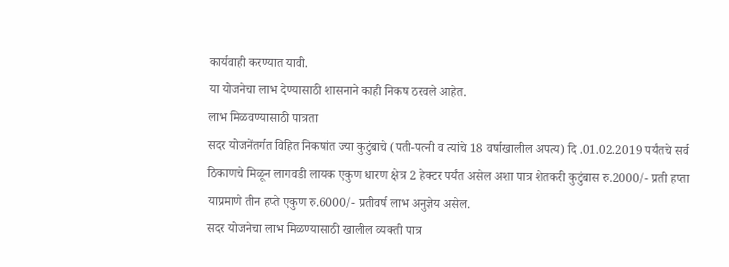कार्यवाही करण्यात यावी.
या योजनेचा लाभ देण्यासाठी शासनाने काही निकष ठरवले आहेत.
लाभ मिळवण्यासाठी पात्रता
सदर योजनेंतर्गत विहित निकषांत ज्या कुटुंबाचे (पती-पत्नी व त्यांचे 18 वर्षाखालील अपत्य) दि .01.02.2019 पर्यंतचे सर्व ठिकाणचे मिळून लागवडी लायक एकुण धारण क्षेत्र 2 हेक्टर पर्यंत असेल अशा पात्र शेतकरी कुटुंबास रु.2000/- प्रती हप्ता याप्रमाणे तीन हप्ते एकुण रु.6000/- प्रतीवर्ष लाभ अनुज्ञेय असेल.
सदर योजनेचा लाभ मिळण्यासाठी खालील व्यक्ती पात्र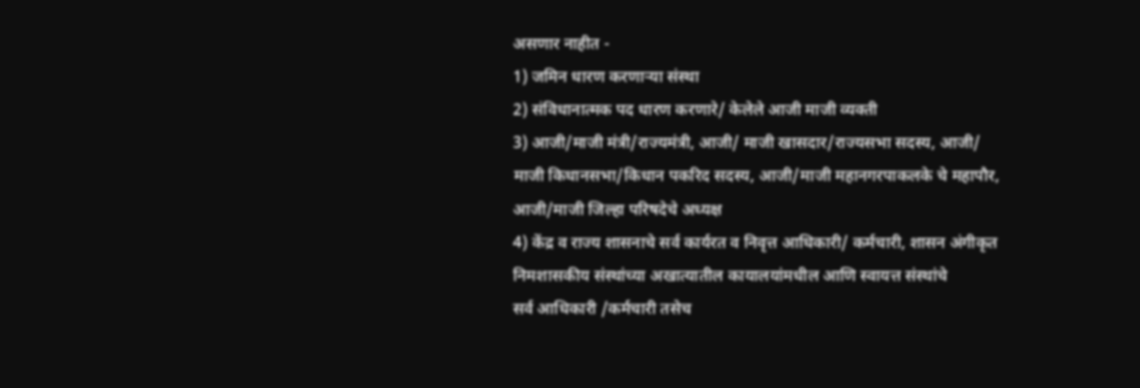असणार नाहीत -
1) जमिन धारण करणाऱ्या संस्था
2) संविधानात्मक पद धारण करणारे/ केलेले आजी माजी व्यक्ती
3) आजी/माजी मंत्री/राज्यमंत्री, आजी/ माजी खासदार/राज्यसभा सदस्य, आजी/
माजी किधानसभा/किधान पकरिद सदस्य, आजी/माजी महानगरपाकलके चे महापौर,
आजी/माजी जिल्हा परिषदेचे अध्यक्ष
4) केंद्र व राज्य शासनाचे सर्व कार्यरत व निवृत्त आधिकारी/ कर्मचारी, शासन अंगीकृत
निमशासकीय संस्थांच्या अखात्यातील कायालयांमधील आणि स्वायत्त संस्थांचे
सर्व आधिकारी /कर्मचारी तसेच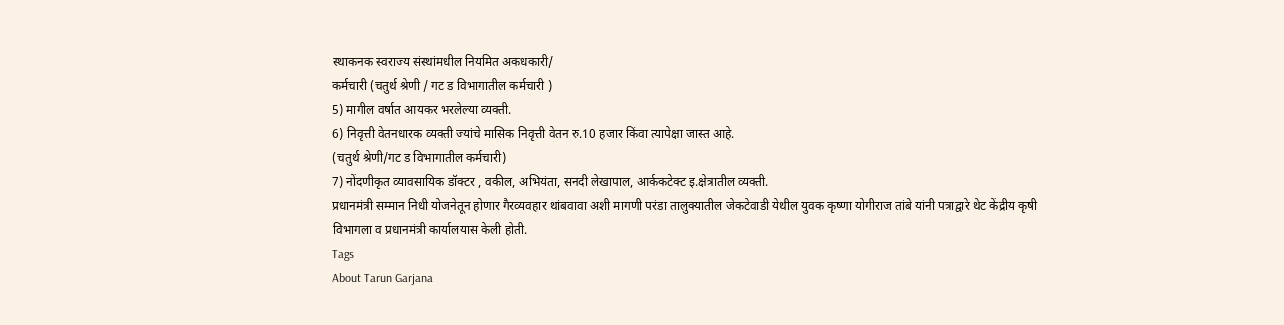स्थाकनक स्वराज्य संस्थांमधील नियमित अकधकारी/
कर्मचारी (चतुर्थ श्रेणी / गट ड विभागातील कर्मचारी )
5) मागील वर्षात आयकर भरलेल्या व्यक्ती.
6) निवृत्ती वेतनधारक व्यक्ती ज्यांचे मासिक निवृत्ती वेतन रु.10 हजार किंवा त्यापेक्षा जास्त आहे.
(चतुर्थ श्रेणी/गट ड विभागातील कर्मचारी)
7) नोंदणीकृत व्यावसायिक डॉक्टर , वकील, अभियंता, सनदी लेखापाल, आर्ककटेक्ट इ.क्षेत्रातील व्यक्ती.
प्रधानमंत्री सम्मान निधी योजनेतून होणार गैरव्यवहार थांबवावा अशी मागणी परंडा तालुक्यातील जेकटेवाडी येथील युवक कृष्णा योगीराज तांबे यांनी पत्राद्वारे थेट केंद्रीय कृषी विभागला व प्रधानमंत्री कार्यालयास केली होती.
Tags
About Tarun Garjana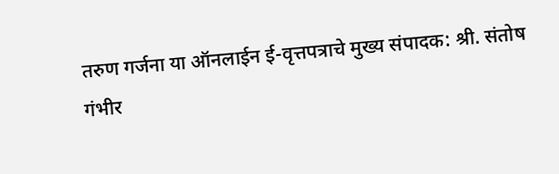तरुण गर्जना या ऑनलाईन ई-वृत्तपत्राचे मुख्य संपादक: श्री. संतोष गंभीर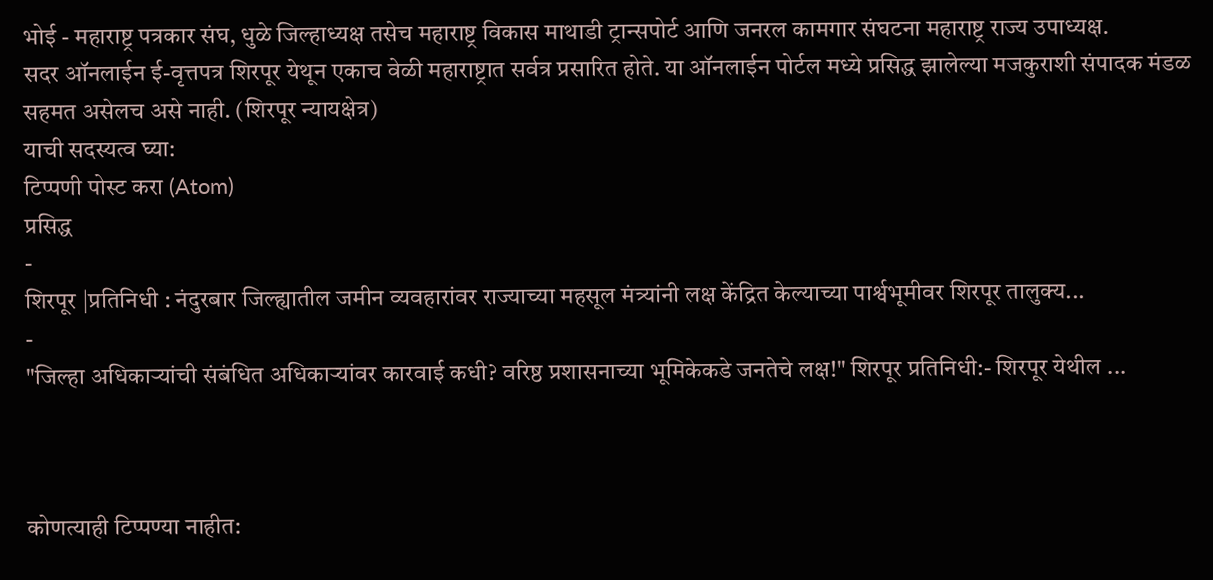भोई - महाराष्ट्र पत्रकार संघ, धुळे जिल्हाध्यक्ष तसेच महाराष्ट्र विकास माथाडी ट्रान्सपोर्ट आणि जनरल कामगार संघटना महाराष्ट्र राज्य उपाध्यक्ष.
सदर ऑनलाईन ई-वृत्तपत्र शिरपूर येथून एकाच वेळी महाराष्ट्रात सर्वत्र प्रसारित होते. या ऑनलाईन पोर्टल मध्ये प्रसिद्ध झालेल्या मजकुराशी संपादक मंडळ सहमत असेलच असे नाही. (शिरपूर न्यायक्षेत्र)
याची सदस्यत्व घ्या:
टिप्पणी पोस्ट करा (Atom)
प्रसिद्ध
-
शिरपूर |प्रतिनिधी : नंदुरबार जिल्ह्यातील जमीन व्यवहारांवर राज्याच्या महसूल मंत्र्यांनी लक्ष केंद्रित केल्याच्या पार्श्वभूमीवर शिरपूर तालुक्य...
-
"जिल्हा अधिकाऱ्यांची संबंधित अधिकाऱ्यांवर कारवाई कधी? वरिष्ठ प्रशासनाच्या भूमिकेकडे जनतेचे लक्ष!" शिरपूर प्रतिनिधी:- शिरपूर येथील ...



कोणत्याही टिप्पण्या नाहीत: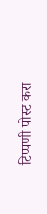टिप्पणी पोस्ट करा